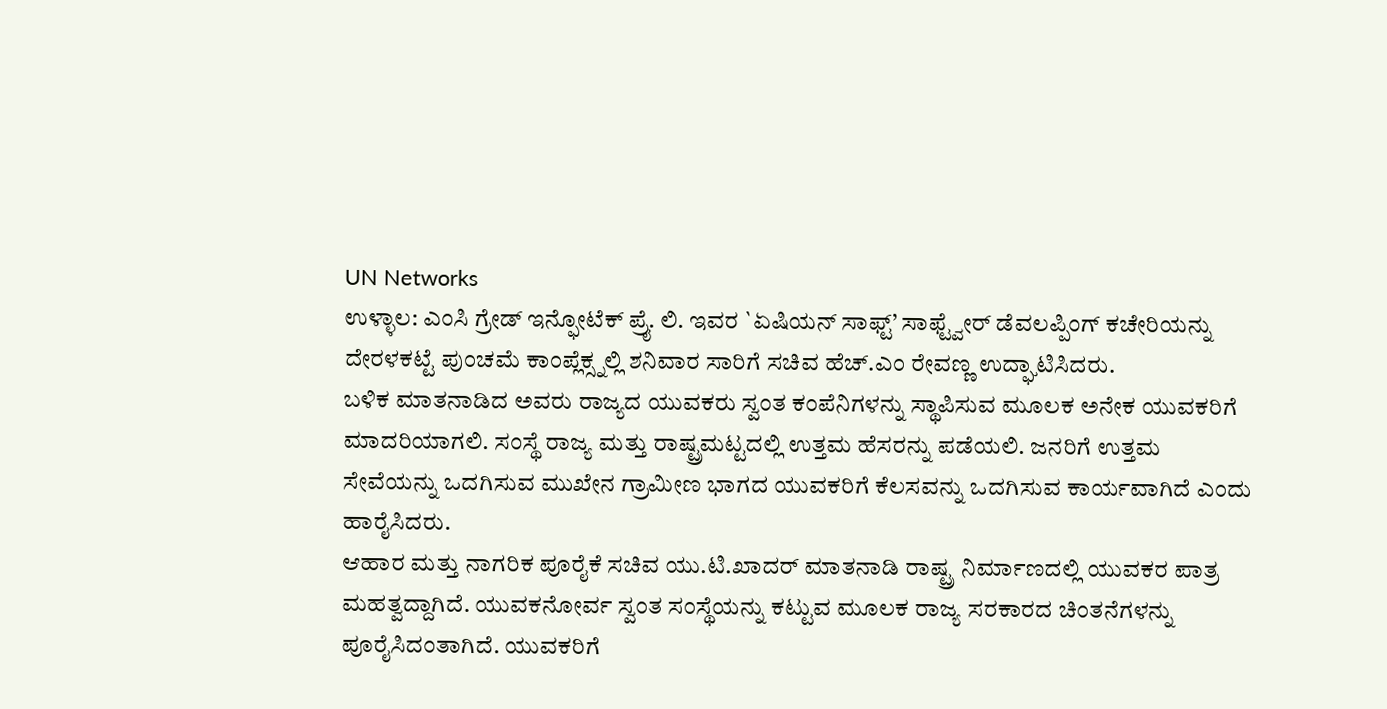UN Networks
ಉಳ್ಳಾಲ: ಎಂಸಿ ಗ್ರೇಡ್ ಇನ್ಫೋಟೆಕ್ ಪ್ರೈ. ಲಿ. ಇವರ `ಏಷಿಯನ್ ಸಾಫ್ಟ್’ ಸಾಫ್ಟ್ವೇರ್ ಡೆವಲಪ್ಪಿಂಗ್ ಕಚೇರಿಯನ್ನು ದೇರಳಕಟ್ಟೆ ಪುಂಚಮೆ ಕಾಂಪ್ಲೆಕ್ಸ್ನಲ್ಲಿ ಶನಿವಾರ ಸಾರಿಗೆ ಸಚಿವ ಹೆಚ್.ಎಂ ರೇವಣ್ಣ ಉದ್ಘಾಟಿಸಿದರು.
ಬಳಿಕ ಮಾತನಾಡಿದ ಅವರು ರಾಜ್ಯದ ಯುವಕರು ಸ್ವಂತ ಕಂಪೆನಿಗಳನ್ನು ಸ್ಥಾಪಿಸುವ ಮೂಲಕ ಅನೇಕ ಯುವಕರಿಗೆ ಮಾದರಿಯಾಗಲಿ. ಸಂಸ್ಥೆ ರಾಜ್ಯ ಮತ್ತು ರಾಷ್ಟ್ರಮಟ್ಟದಲ್ಲಿ ಉತ್ತಮ ಹೆಸರನ್ನು ಪಡೆಯಲಿ. ಜನರಿಗೆ ಉತ್ತಮ ಸೇವೆಯನ್ನು ಒದಗಿಸುವ ಮುಖೇನ ಗ್ರಾಮೀಣ ಭಾಗದ ಯುವಕರಿಗೆ ಕೆಲಸವನ್ನು ಒದಗಿಸುವ ಕಾರ್ಯವಾಗಿದೆ ಎಂದು ಹಾರೈಸಿದರು.
ಆಹಾರ ಮತ್ತು ನಾಗರಿಕ ಪೂರೈಕೆ ಸಚಿವ ಯು.ಟಿ.ಖಾದರ್ ಮಾತನಾಡಿ ರಾಷ್ಟ್ರ ನಿರ್ಮಾಣದಲ್ಲಿ ಯುವಕರ ಪಾತ್ರ ಮಹತ್ವದ್ದಾಗಿದೆ. ಯುವಕನೋರ್ವ ಸ್ವಂತ ಸಂಸ್ಥೆಯನ್ನು ಕಟ್ಟುವ ಮೂಲಕ ರಾಜ್ಯ ಸರಕಾರದ ಚಿಂತನೆಗಳನ್ನು ಪೂರೈಸಿದಂತಾಗಿದೆ. ಯುವಕರಿಗೆ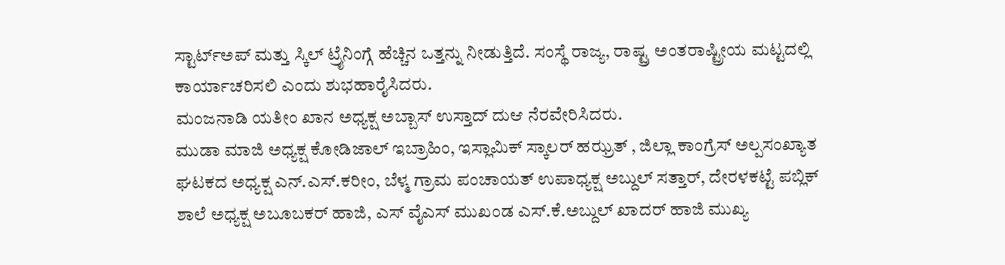ಸ್ಟಾರ್ಟ್ಅಪ್ ಮತ್ತು ಸ್ಕಿಲ್ ಟ್ರೈನಿಂಗ್ಗೆ ಹೆಚ್ಚಿನ ಒತ್ತನ್ನು ನೀಡುತ್ತಿದೆ. ಸಂಸ್ಥೆ ರಾಜ್ಯ, ರಾಷ್ಟ್ರ ಅಂತರಾಷ್ಟ್ರೀಯ ಮಟ್ಟದಲ್ಲಿ ಕಾರ್ಯಾಚರಿಸಲಿ ಎಂದು ಶುಭಹಾರೈಸಿದರು.
ಮಂಜನಾಡಿ ಯತೀಂ ಖಾನ ಅಧ್ಯಕ್ಷ ಅಬ್ಬಾಸ್ ಉಸ್ತಾದ್ ದುಆ ನೆರವೇರಿಸಿದರು.
ಮುಡಾ ಮಾಜಿ ಅಧ್ಯಕ್ಷ ಕೋಡಿಜಾಲ್ ಇಬ್ರಾಹಿಂ, ಇಸ್ಲಾಮಿಕ್ ಸ್ಕಾಲರ್ ಹಝ್ರತ್ , ಜಿಲ್ಲಾ ಕಾಂಗ್ರೆಸ್ ಅಲ್ಪಸಂಖ್ಯಾತ ಘಟಕದ ಅಧ್ಯಕ್ಷ ಎನ್.ಎಸ್.ಕರೀಂ, ಬೆಳ್ಮ ಗ್ರಾಮ ಪಂಚಾಯತ್ ಉಪಾಧ್ಯಕ್ಷ ಅಬ್ದುಲ್ ಸತ್ತಾರ್, ದೇರಳಕಟ್ಟೆ ಪಬ್ಲಿಕ್ ಶಾಲೆ ಅಧ್ಯಕ್ಷ ಅಬೂಬಕರ್ ಹಾಜಿ, ಎಸ್ ವೈಎಸ್ ಮುಖಂಡ ಎಸ್.ಕೆ.ಅಬ್ದುಲ್ ಖಾದರ್ ಹಾಜಿ ಮುಖ್ಯ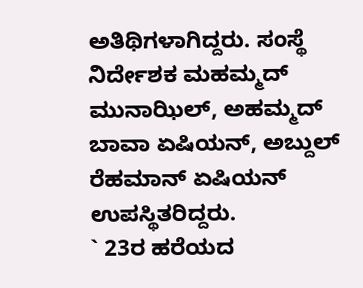ಅತಿಥಿಗಳಾಗಿದ್ದರು. ಸಂಸ್ಥೆ ನಿರ್ದೇಶಕ ಮಹಮ್ಮದ್ ಮುನಾಝಿಲ್, ಅಹಮ್ಮದ್ ಬಾವಾ ಏಷಿಯನ್, ಅಬ್ದುಲ್ ರೆಹಮಾನ್ ಏಷಿಯನ್ ಉಪಸ್ಥಿತರಿದ್ದರು.
` 23ರ ಹರೆಯದ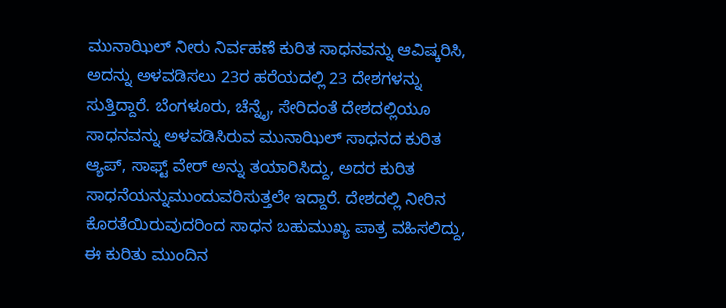ಮುನಾಝಿಲ್ ನೀರು ನಿರ್ವಹಣೆ ಕುರಿತ ಸಾಧನವನ್ನು ಆವಿಷ್ಕರಿಸಿ, ಅದನ್ನು ಅಳವಡಿಸಲು 23ರ ಹರೆಯದಲ್ಲಿ 23 ದೇಶಗಳನ್ನು ಸುತ್ತಿದ್ದಾರೆ. ಬೆಂಗಳೂರು, ಚೆನ್ನೈ, ಸೇರಿದಂತೆ ದೇಶದಲ್ಲಿಯೂ ಸಾಧನವನ್ನು ಅಳವಡಿಸಿರುವ ಮುನಾಝಿಲ್ ಸಾಧನದ ಕುರಿತ ಆ್ಯಪ್, ಸಾಫ್ಟ್ ವೇರ್ ಅನ್ನು ತಯಾರಿಸಿದ್ದು, ಅದರ ಕುರಿತ ಸಾಧನೆಯನ್ನುಮುಂದುವರಿಸುತ್ತಲೇ ಇದ್ದಾರೆ. ದೇಶದಲ್ಲಿ ನೀರಿನ ಕೊರತೆಯಿರುವುದರಿಂದ ಸಾಧನ ಬಹುಮುಖ್ಯ ಪಾತ್ರ ವಹಿಸಲಿದ್ದು, ಈ ಕುರಿತು ಮುಂದಿನ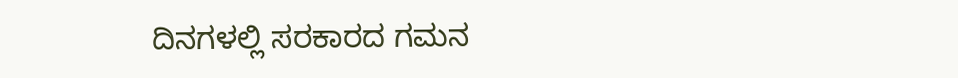ದಿನಗಳಲ್ಲಿ ಸರಕಾರದ ಗಮನ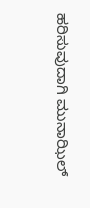ಹರಿಸುವುದಾಗಿ ಮುನಾಝಿಲ್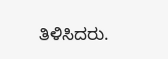ತಿಳಿಸಿದರು.